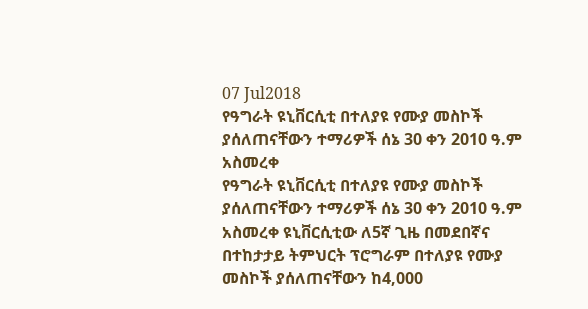07 Jul2018
የዓግራት ዩኒቨርሲቲ በተለያዩ የሙያ መስኮች ያሰለጠናቸውን ተማሪዎች ሰኔ 30 ቀን 2010 ዓ.ም አስመረቀ
የዓግራት ዩኒቨርሲቲ በተለያዩ የሙያ መስኮች ያሰለጠናቸውን ተማሪዎች ሰኔ 30 ቀን 2010 ዓ.ም አስመረቀ ዩኒቨርሲቲው ለ5ኛ ጊዜ በመደበኛና በተከታታይ ትምህርት ፕሮግራም በተለያዩ የሙያ መስኮች ያሰለጠናቸውን ከ4,000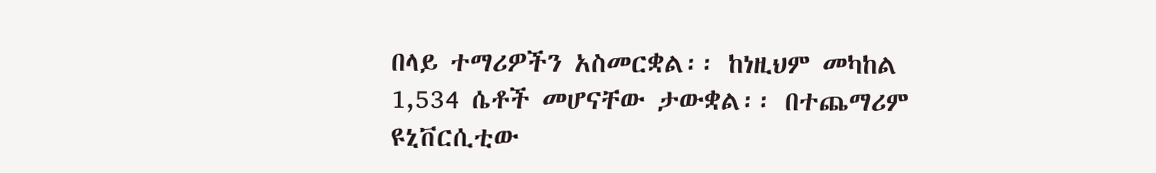በላይ ተማሪዎችን አስመርቋል፡፡ ከነዚህም መካከል 1,534 ሴቶች መሆናቸው ታውቋል፡፡ በተጨማሪም ዩኒቨርሲቲው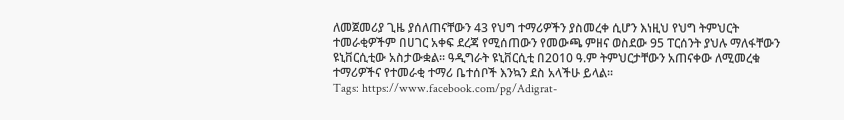ለመጀመሪያ ጊዜ ያሰለጠናቸውን 43 የህግ ተማሪዎችን ያስመረቀ ሲሆን እነዚህ የህግ ትምህርት ተመራቂዎችም በሀገር አቀፍ ደረጃ የሚሰጠውን የመውጫ ምዘና ወስደው 95 ፐርሰንት ያህሉ ማለፋቸውን ዩኒቨርሲቲው አስታውቋል፡፡ ዓዲግራት ዩኒቨርሲቲ በ2010 ዓ.ም ትምህርታቸውን አጠናቀው ለሚመረቁ ተማሪዎችና የተመራቂ ተማሪ ቤተሰቦች እንኳን ደስ አላችሁ ይላል፡፡
Tags: https://www.facebook.com/pg/Adigrat-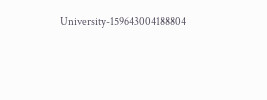University-159643004188804